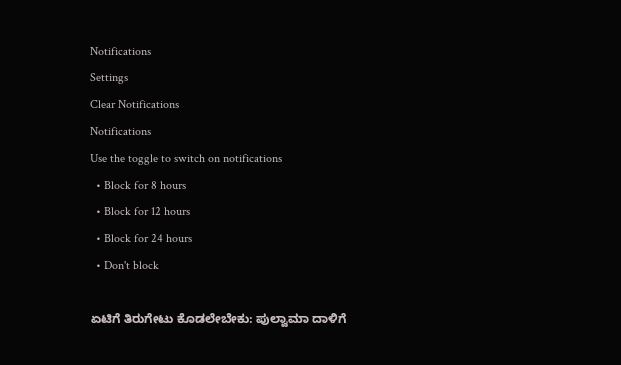Notifications
Settings
Clear Notifications
Notifications
Use the toggle to switch on notifications
  • Block for 8 hours
  • Block for 12 hours
  • Block for 24 hours
  • Don't block

ಏಟಿಗೆ ತಿರುಗೇಟು ಕೊಡಲೇಬೇಕು: ಪುಲ್ವಾಮಾ ದಾಳಿಗೆ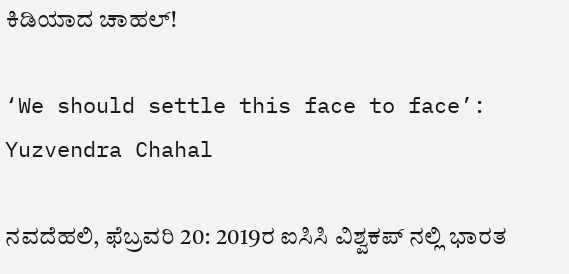ಕಿಡಿಯಾದ ಚಾಹಲ್!

‘We should settle this face to face’: Yuzvendra Chahal

ನವದೆಹಲಿ, ಫೆಬ್ರವರಿ 20: 2019ರ ಐಸಿಸಿ ವಿಶ್ವಕಪ್ ನಲ್ಲಿ ಭಾರತ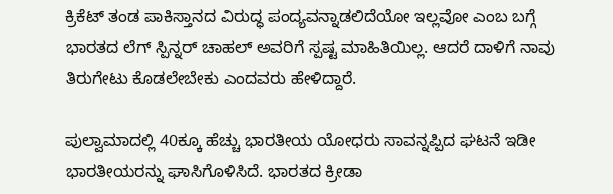ಕ್ರಿಕೆಟ್ ತಂಡ ಪಾಕಿಸ್ತಾನದ ವಿರುದ್ಧ ಪಂದ್ಯವನ್ನಾಡಲಿದೆಯೋ ಇಲ್ಲವೋ ಎಂಬ ಬಗ್ಗೆ ಭಾರತದ ಲೆಗ್ ಸ್ಪಿನ್ನರ್ ಚಾಹಲ್ ಅವರಿಗೆ ಸ್ಪಷ್ಟ ಮಾಹಿತಿಯಿಲ್ಲ. ಆದರೆ ದಾಳಿಗೆ ನಾವು ತಿರುಗೇಟು ಕೊಡಲೇಬೇಕು ಎಂದವರು ಹೇಳಿದ್ದಾರೆ.

ಪುಲ್ವಾಮಾದಲ್ಲಿ 40ಕ್ಕೂ ಹೆಚ್ಚು ಭಾರತೀಯ ಯೋಧರು ಸಾವನ್ನಪ್ಪಿದ ಘಟನೆ ಇಡೀ ಭಾರತೀಯರನ್ನು ಘಾಸಿಗೊಳಿಸಿದೆ. ಭಾರತದ ಕ್ರೀಡಾ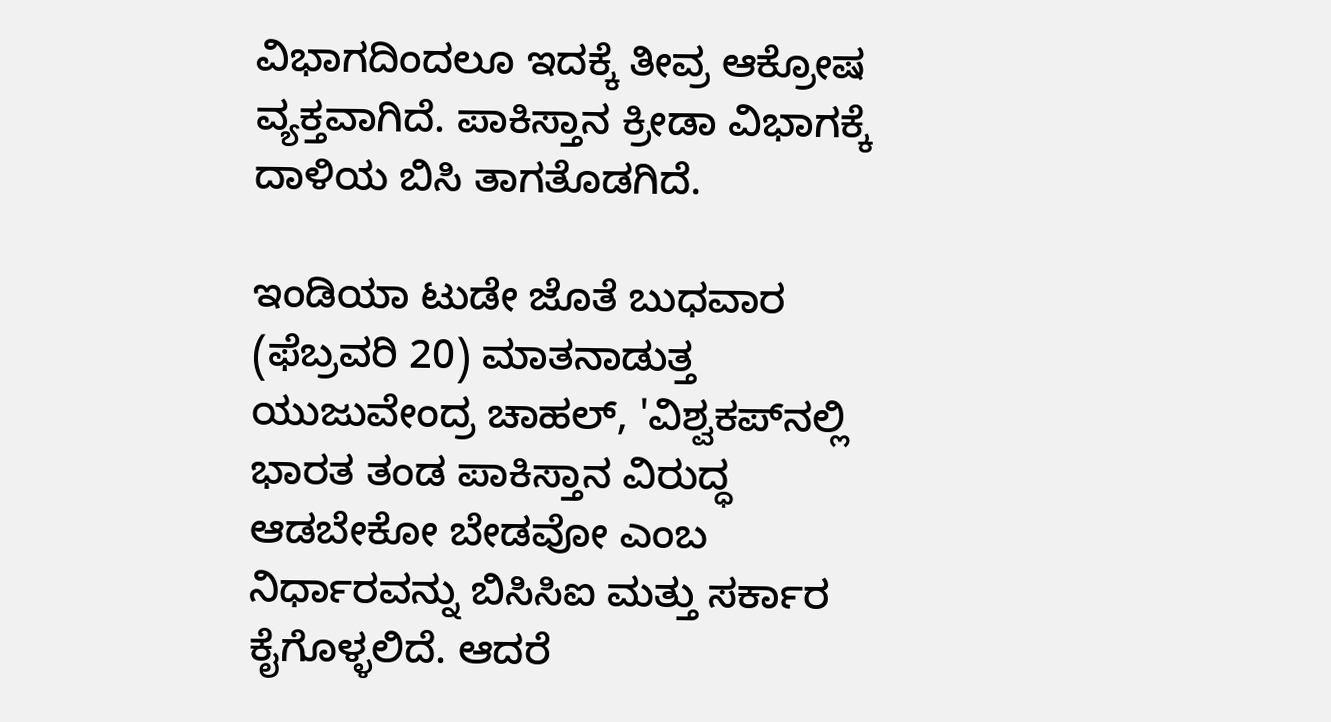ವಿಭಾಗದಿಂದಲೂ ಇದಕ್ಕೆ ತೀವ್ರ ಆಕ್ರೋಷ ವ್ಯಕ್ತವಾಗಿದೆ. ಪಾಕಿಸ್ತಾನ ಕ್ರೀಡಾ ವಿಭಾಗಕ್ಕೆ ದಾಳಿಯ ಬಿಸಿ ತಾಗತೊಡಗಿದೆ.

ಇಂಡಿಯಾ ಟುಡೇ ಜೊತೆ ಬುಧವಾರ (ಫೆಬ್ರವರಿ 20) ಮಾತನಾಡುತ್ತ ಯುಜುವೇಂದ್ರ ಚಾಹಲ್, 'ವಿಶ್ವಕಪ್‌ನಲ್ಲಿ ಭಾರತ ತಂಡ ಪಾಕಿಸ್ತಾನ ವಿರುದ್ಧ ಆಡಬೇಕೋ ಬೇಡವೋ ಎಂಬ ನಿರ್ಧಾರವನ್ನು ಬಿಸಿಸಿಐ ಮತ್ತು ಸರ್ಕಾರ ಕೈಗೊಳ್ಳಲಿದೆ. ಆದರೆ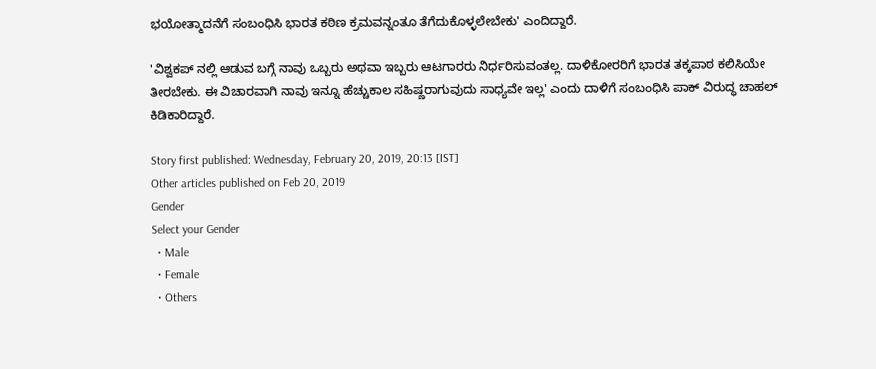ಭಯೋತ್ಮಾದನೆಗೆ ಸಂಬಂಧಿಸಿ ಭಾರತ ಕಠಿಣ ಕ್ರಮವನ್ನಂತೂ ತೆಗೆದುಕೊಳ್ಳಲೇಬೇಕು' ಎಂದಿದ್ದಾರೆ.

'ವಿಶ್ವಕಪ್ ನಲ್ಲಿ ಆಡುವ ಬಗ್ಗೆ ನಾವು ಒಬ್ಬರು ಅಥವಾ ಇಬ್ಬರು ಆಟಗಾರರು ನಿರ್ಧರಿಸುವಂತಲ್ಲ. ದಾಳಿಕೋರರಿಗೆ ಭಾರತ ತಕ್ಕಪಾಠ ಕಲಿಸಿಯೇ ತೀರಬೇಕು. ಈ ವಿಚಾರವಾಗಿ ನಾವು ಇನ್ನೂ ಹೆಚ್ಚುಕಾಲ ಸಹಿಷ್ಣರಾಗುವುದು ಸಾಧ್ಯವೇ ಇಲ್ಲ' ಎಂದು ದಾಳಿಗೆ ಸಂಬಂಧಿಸಿ ಪಾಕ್ ವಿರುದ್ಧ ಚಾಹಲ್ ಕಿಡಿಕಾರಿದ್ದಾರೆ.

Story first published: Wednesday, February 20, 2019, 20:13 [IST]
Other articles published on Feb 20, 2019
Gender
Select your Gender
  • Male
  • Female
  • Others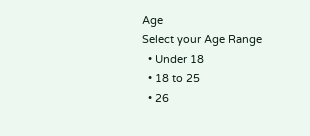Age
Select your Age Range
  • Under 18
  • 18 to 25
  • 26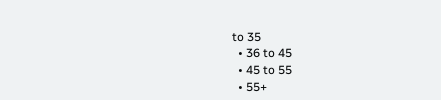to 35
  • 36 to 45
  • 45 to 55
  • 55+